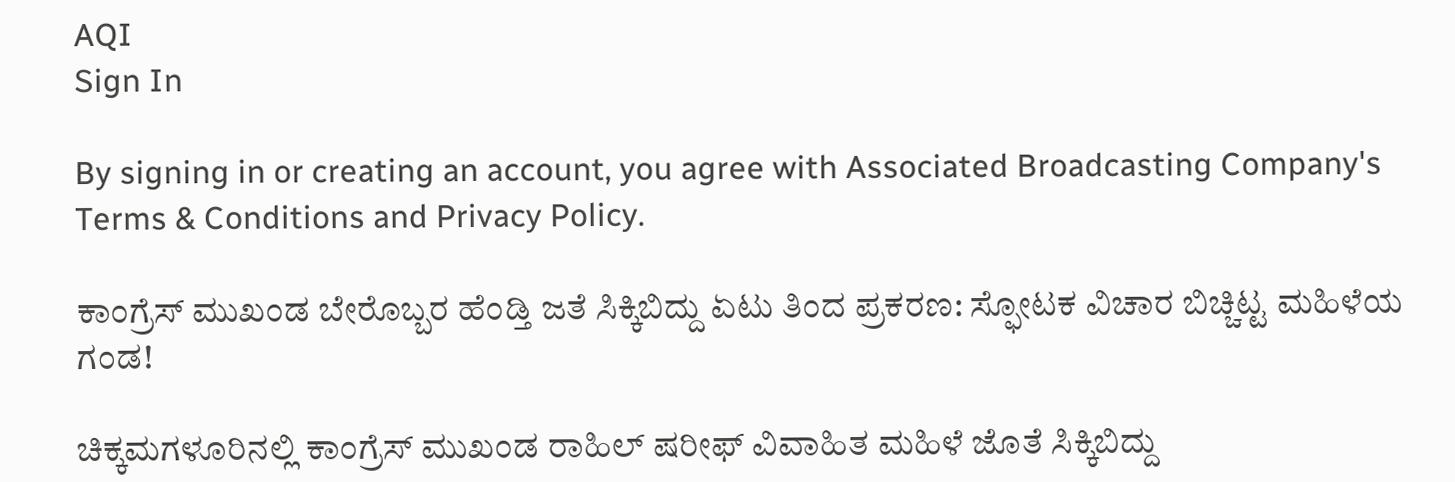AQI
Sign In

By signing in or creating an account, you agree with Associated Broadcasting Company's Terms & Conditions and Privacy Policy.

ಕಾಂಗ್ರೆಸ್ ಮುಖಂಡ ಬೇರೊಬ್ಬರ ಹೆಂಡ್ತಿ ಜತೆ ಸಿಕ್ಕಿಬಿದ್ದು ಏಟು ತಿಂದ ಪ್ರಕರಣ: ಸ್ಫೋಟಕ ವಿಚಾರ ಬಿಚ್ಚಿಟ್ಟ ಮಹಿಳೆಯ ಗಂಡ!

ಚಿಕ್ಕಮಗಳೂರಿನಲ್ಲಿ ಕಾಂಗ್ರೆಸ್ ಮುಖಂಡ ರಾಹಿಲ್ ಷರೀಫ್ ವಿವಾಹಿತ ಮಹಿಳೆ ಜೊತೆ ಸಿಕ್ಕಿಬಿದ್ದು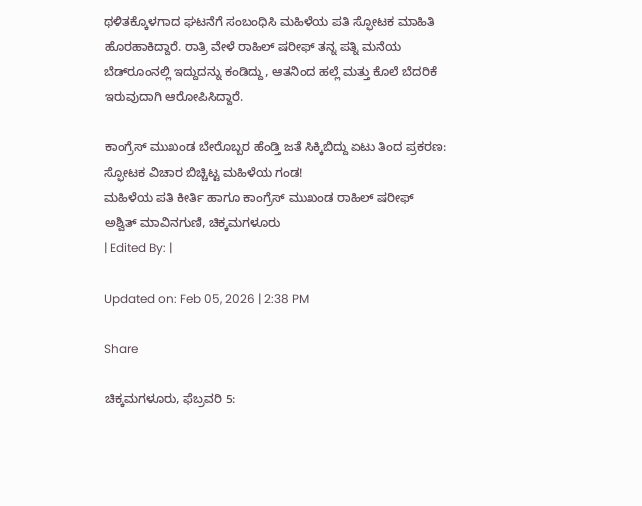ಥಳಿತಕ್ಕೊಳಗಾದ ಘಟನೆಗೆ ಸಂಬಂಧಿಸಿ ಮಹಿಳೆಯ ಪತಿ ಸ್ಫೋಟಕ ಮಾಹಿತಿ ಹೊರಹಾಕಿದ್ದಾರೆ. ರಾತ್ರಿ ವೇಳೆ ರಾಹಿಲ್ ಷರೀಫ್ ತನ್ನ ಪತ್ನಿ ಮನೆಯ ಬೆಡ್‌ರೂಂನಲ್ಲಿ ಇದ್ದುದನ್ನು ಕಂಡಿದ್ದು, ಆತನಿಂದ ಹಲ್ಲೆ ಮತ್ತು ಕೊಲೆ ಬೆದರಿಕೆ ಇರುವುದಾಗಿ ಆರೋಪಿಸಿದ್ದಾರೆ.

ಕಾಂಗ್ರೆಸ್ ಮುಖಂಡ ಬೇರೊಬ್ಬರ ಹೆಂಡ್ತಿ ಜತೆ ಸಿಕ್ಕಿಬಿದ್ದು ಏಟು ತಿಂದ ಪ್ರಕರಣ: ಸ್ಫೋಟಕ ವಿಚಾರ ಬಿಚ್ಚಿಟ್ಟ ಮಹಿಳೆಯ ಗಂಡ!
ಮಹಿಳೆಯ ಪತಿ ಕೀರ್ತಿ ಹಾಗೂ ಕಾಂಗ್ರೆಸ್ ಮುಖಂಡ ರಾಹಿಲ್ ಷರೀಫ್
ಅಶ್ವಿತ್ ಮಾವಿನಗುಣಿ, ಚಿಕ್ಕಮಗಳೂರು
| Edited By: |

Updated on: Feb 05, 2026 | 2:38 PM

Share

ಚಿಕ್ಕಮಗಳೂರು, ಫೆಬ್ರವರಿ 5: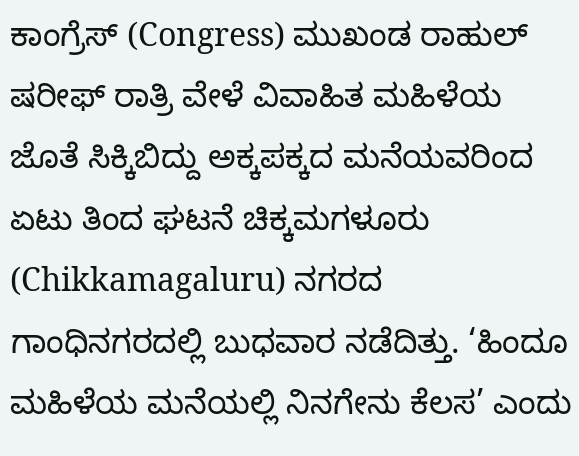ಕಾಂಗ್ರೆಸ್ (Congress) ಮುಖಂಡ ರಾಹುಲ್ ಷರೀಫ್ ರಾತ್ರಿ ವೇಳೆ ವಿವಾಹಿತ ‌ಮಹಿಳೆಯ ಜೊತೆ ಸಿಕ್ಕಿಬಿದ್ದು ಅಕ್ಕಪಕ್ಕದ ಮನೆಯವರಿಂದ ಏಟು ತಿಂದ ಘಟನೆ ಚಿಕ್ಕಮಗಳೂರು (Chikkamagaluru) ನಗರದ ಗಾಂಧಿನಗರದಲ್ಲಿ ಬುಧವಾರ ನಡೆದಿತ್ತು. ‘ಹಿಂದೂ ಮಹಿಳೆಯ ಮನೆಯಲ್ಲಿ ನಿನಗೇನು ಕೆಲಸ’ ಎಂದು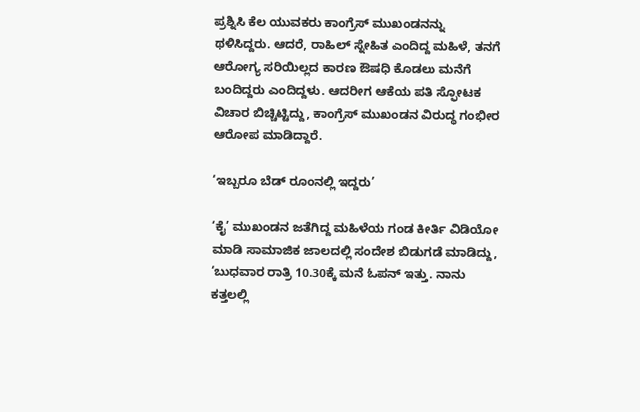ಪ್ರಶ್ನಿಸಿ ಕೆಲ ಯುವಕರು ಕಾಂಗ್ರೆಸ್ ಮುಖಂಡನನ್ನು ಥಳಿಸಿದ್ದರು. ಆದರೆ, ರಾಹಿಲ್ ಸ್ನೇಹಿತ ಎಂದಿದ್ದ ಮಹಿಳೆ, ತನಗೆ ಆರೋಗ್ಯ ಸರಿಯಿಲ್ಲದ ಕಾರಣ ಔಷಧಿ ಕೊಡಲು ಮನೆಗೆ ಬಂದಿದ್ದರು ಎಂದಿದ್ದಳು. ಆದರೀಗ ಆಕೆಯ ಪತಿ ಸ್ಫೋಟಕ ವಿಚಾರ ಬಿಚ್ಚಿಟ್ಟಿದ್ದು, ಕಾಂಗ್ರೆಸ್ ಮುಖಂಡನ ವಿರುದ್ಧ ಗಂಭೀರ ಆರೋಪ ಮಾಡಿದ್ದಾರೆ.

‘ಇಬ್ಬರೂ ಬೆಡ್ ರೂಂನಲ್ಲಿ ಇದ್ದರು’

‘ಕೈ’ ಮುಖಂಡನ ಜತೆಗಿದ್ದ ಮಹಿಳೆಯ ಗಂಡ ಕೀರ್ತಿ ವಿಡಿಯೋ ಮಾಡಿ ಸಾಮಾಜಿಕ ಜಾಲದಲ್ಲಿ ಸಂದೇಶ ಬಿಡುಗಡೆ ಮಾಡಿದ್ದು, ‘ಬುಧವಾರ ರಾತ್ರಿ 10.30ಕ್ಕೆ ಮನೆ ಓಪನ್ ಇತ್ತು. ನಾನು ಕತ್ತಲಲ್ಲಿ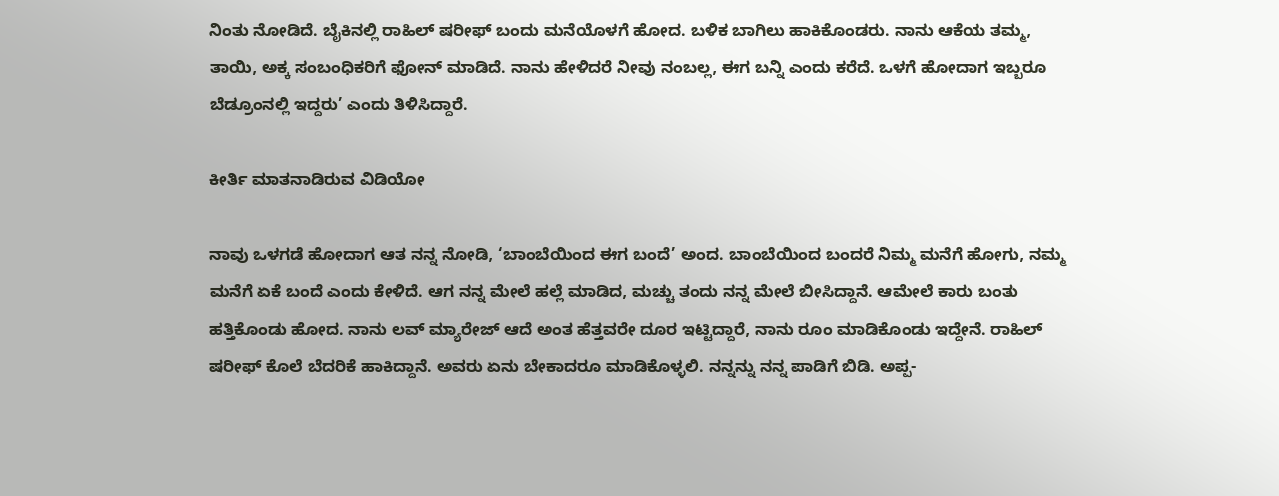ನಿಂತು ನೋಡಿದೆ. ಬೈಕಿನಲ್ಲಿ ರಾಹಿಲ್ ಷರೀಫ್ ಬಂದು ಮನೆಯೊಳಗೆ ಹೋದ. ಬಳಿಕ ಬಾಗಿಲು ಹಾಕಿಕೊಂಡರು. ನಾನು ಆಕೆಯ ತಮ್ಮ, ತಾಯಿ, ಅಕ್ಕ ಸಂಬಂಧಿಕರಿಗೆ ಫೋನ್ ಮಾಡಿದೆ. ನಾನು ಹೇಳಿದರೆ ನೀವು ನಂಬಲ್ಲ, ಈಗ ಬನ್ನಿ ಎಂದು ಕರೆದೆ. ಒಳಗೆ ಹೋದಾಗ ಇಬ್ಬರೂ ಬೆಡ್ರೂಂನಲ್ಲಿ ಇದ್ದರು’ ಎಂದು ತಿಳಿಸಿದ್ದಾರೆ.

ಕೀರ್ತಿ ಮಾತನಾಡಿರುವ ವಿಡಿಯೋ

ನಾವು ಒಳಗಡೆ ಹೋದಾಗ ಆತ ನನ್ನ ನೋಡಿ, ‘ಬಾಂಬೆಯಿಂದ ಈಗ ಬಂದೆ’ ಅಂದ. ಬಾಂಬೆಯಿಂದ ಬಂದರೆ ನಿಮ್ಮ ಮನೆಗೆ ಹೋಗು, ನಮ್ಮ ಮನೆಗೆ ಏಕೆ ಬಂದೆ ಎಂದು ಕೇಳಿದೆ. ಆಗ ನನ್ನ ಮೇಲೆ ಹಲ್ಲೆ ಮಾಡಿದ, ಮಚ್ಚು ತಂದು ನನ್ನ ಮೇಲೆ ಬೀಸಿದ್ದಾನೆ. ಆಮೇಲೆ ಕಾರು ಬಂತು ಹತ್ತಿಕೊಂಡು ಹೋದ. ನಾನು ಲವ್ ಮ್ಯಾರೇಜ್ ಆದೆ ಅಂತ ಹೆತ್ತವರೇ ದೂರ ಇಟ್ಟಿದ್ದಾರೆ, ನಾನು ರೂಂ ಮಾಡಿಕೊಂಡು ಇದ್ದೇನೆ. ರಾಹಿಲ್ ಷರೀಫ್ ಕೊಲೆ ಬೆದರಿಕೆ ಹಾಕಿದ್ದಾನೆ. ಅವರು ಏನು ಬೇಕಾದರೂ ಮಾಡಿಕೊಳ್ಳಲಿ. ನನ್ನನ್ನು ನನ್ನ ಪಾಡಿಗೆ ಬಿಡಿ. ಅಪ್ಪ-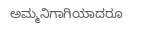ಅಮ್ಮನಿಗಾಗಿಯಾದರೂ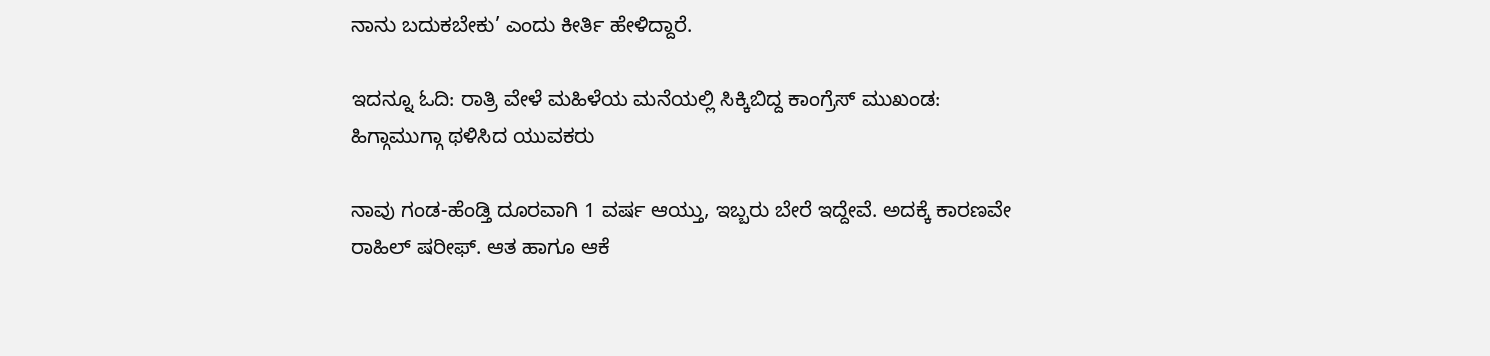ನಾನು ಬದುಕಬೇಕು’ ಎಂದು ಕೀರ್ತಿ ಹೇಳಿದ್ದಾರೆ.

ಇದನ್ನೂ ಓದಿ: ರಾತ್ರಿ ವೇಳೆ ಮಹಿಳೆಯ ಮನೆಯಲ್ಲಿ ಸಿಕ್ಕಿಬಿದ್ದ ಕಾಂಗ್ರೆಸ್ ಮುಖಂಡ: ಹಿಗ್ಗಾಮುಗ್ಗಾ ಥಳಿಸಿದ ಯುವಕರು

ನಾವು ಗಂಡ-ಹೆಂಡ್ತಿ ದೂರವಾಗಿ 1 ವರ್ಷ ಆಯ್ತು, ಇಬ್ಬರು ಬೇರೆ ಇದ್ದೇವೆ. ಅದಕ್ಕೆ ಕಾರಣವೇ ರಾಹಿಲ್ ಷರೀಫ್. ಆತ ಹಾಗೂ ಆಕೆ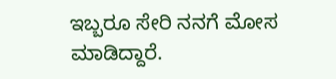ಇಬ್ಬರೂ ಸೇರಿ ನನಗೆ ಮೋಸ ಮಾಡಿದ್ದಾರೆ.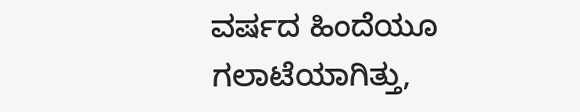ವರ್ಷದ ಹಿಂದೆಯೂ ಗಲಾಟೆಯಾಗಿತ್ತು,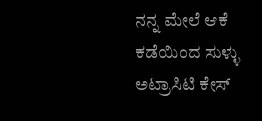ನನ್ನ ಮೇಲೆ ಆಕೆ ಕಡೆಯಿಂದ ಸುಳ್ಳು ಅಟ್ರಾಸಿಟಿ ಕೇಸ್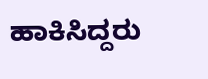ಹಾಕಿಸಿದ್ದರು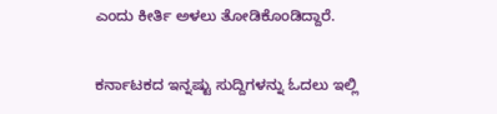ಎಂದು ಕೀರ್ತಿ ಅಳಲು ತೋಡಿಕೊಂಡಿದ್ದಾರೆ.

ಕರ್ನಾಟಕದ ಇನ್ನಷ್ಟು ಸುದ್ದಿಗಳನ್ನು ಓದಲು ಇಲ್ಲಿ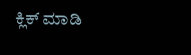ಕ್ಲಿಕ್ ಮಾಡಿ